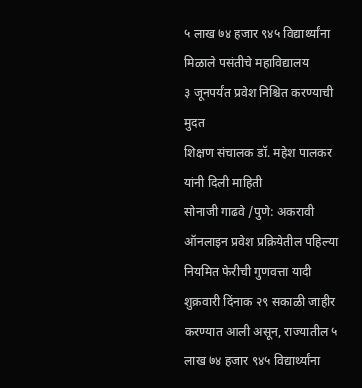५ लाख ७४ हजार ९४५ विद्यार्थ्यांना मिळाले पसंतीचे महाविद्यालय
३ जूनपर्यंत प्रवेश निश्चित करण्याची मुदत
शिक्षण संचालक डॉ. महेश पालकर यांनी दिली माहिती
सोनाजी गाढवे /पुणे: अकरावी ऑनलाइन प्रवेश प्रक्रियेतील पहिल्या नियमित फेरीची गुणवत्ता यादी शुक्रवारी दिंनाक २९ सकाळी जाहीर करण्यात आली असून, राज्यातील ५ लाख ७४ हजार ९४५ विद्यार्थ्यांना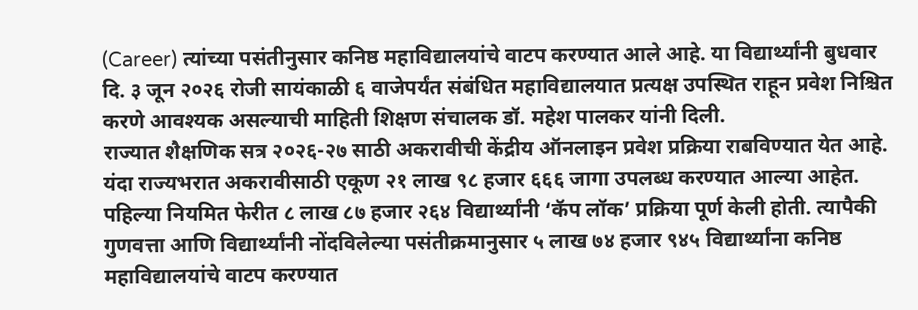(Career) त्यांच्या पसंतीनुसार कनिष्ठ महाविद्यालयांचे वाटप करण्यात आले आहे. या विद्यार्थ्यांनी बुधवार दि. ३ जून २०२६ रोजी सायंकाळी ६ वाजेपर्यंत संबंधित महाविद्यालयात प्रत्यक्ष उपस्थित राहून प्रवेश निश्चित करणे आवश्यक असल्याची माहिती शिक्षण संचालक डॉ. महेश पालकर यांनी दिली.
राज्यात शैक्षणिक सत्र २०२६-२७ साठी अकरावीची केंद्रीय ऑनलाइन प्रवेश प्रक्रिया राबविण्यात येत आहे. यंदा राज्यभरात अकरावीसाठी एकूण २१ लाख ९८ हजार ६६६ जागा उपलब्ध करण्यात आल्या आहेत. पहिल्या नियमित फेरीत ८ लाख ८७ हजार २६४ विद्यार्थ्यांनी ‘कॅप लॉक’ प्रक्रिया पूर्ण केली होती. त्यापैकी गुणवत्ता आणि विद्यार्थ्यांनी नोंदविलेल्या पसंतीक्रमानुसार ५ लाख ७४ हजार ९४५ विद्यार्थ्यांना कनिष्ठ महाविद्यालयांचे वाटप करण्यात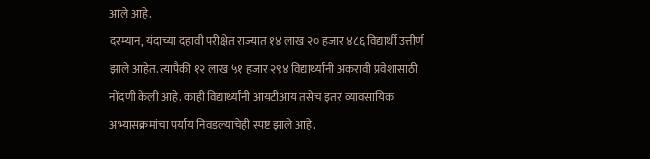आले आहे.
दरम्यान, यंदाच्या दहावी परीक्षेत राज्यात १४ लाख २० हजार ४८६ विद्यार्थी उत्तीर्ण झाले आहेत. त्यापैकी १२ लाख ५१ हजार २९४ विद्यार्थ्यांनी अकरावी प्रवेशासाठी नोंदणी केली आहे. काही विद्यार्थ्यांनी आयटीआय तसेच इतर व्यावसायिक अभ्यासक्रमांचा पर्याय निवडल्याचेही स्पष्ट झाले आहे.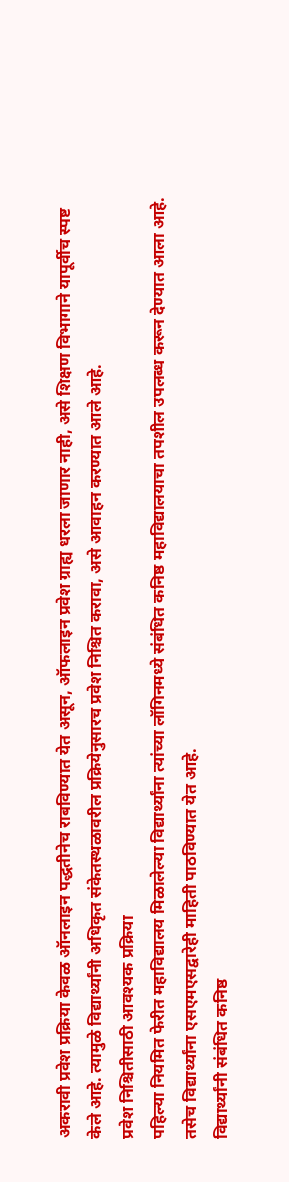अकरावी प्रवेश प्रक्रिया केवळ ऑनलाइन पद्धतीनेच राबविण्यात येत असून, ऑफलाइन प्रवेश ग्राह्य धरला जाणार नाही, असे शिक्षण विभागाने यापूर्वीच स्पष्ट केले आहे. त्यामुळे विद्यार्थ्यांनी अधिकृत संकेतस्थळावरील प्रक्रियेनुसारच प्रवेश निश्चित करावा, असे आवाहन करण्यात आले आहे.
प्रवेश निश्चितीसाठी आवश्यक प्रक्रिया
पहिल्या नियमित फेरीत महाविद्यालय मिळालेल्या विद्यार्थ्यांना त्यांच्या लॉगिनमध्ये संबंधित कनिष्ठ महाविद्यालयाचा तपशील उपलब्ध करून देण्यात आला आहे. तसेच विद्यार्थ्यांना एसएमएसद्वारेही माहिती पाठविण्यात येत आहे.
विद्यार्थ्यांनी संबंधित कनिष्ठ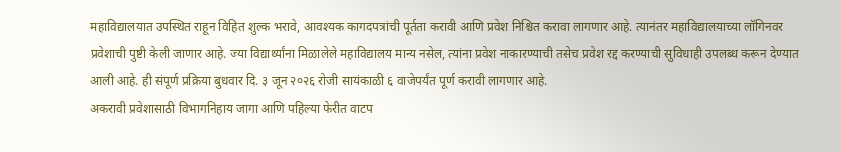महाविद्यालयात उपस्थित राहून विहित शुल्क भरावे, आवश्यक कागदपत्रांची पूर्तता करावी आणि प्रवेश निश्चित करावा लागणार आहे. त्यानंतर महाविद्यालयाच्या लॉगिनवर प्रवेशाची पुष्टी केली जाणार आहे. ज्या विद्यार्थ्यांना मिळालेले महाविद्यालय मान्य नसेल, त्यांना प्रवेश नाकारण्याची तसेच प्रवेश रद्द करण्याची सुविधाही उपलब्ध करून देण्यात आली आहे. ही संपूर्ण प्रक्रिया बुधवार दि. ३ जून २०२६ रोजी सायंकाळी ६ वाजेपर्यंत पूर्ण करावी लागणार आहे.
अकरावी प्रवेशासाठी विभागनिहाय जागा आणि पहिल्या फेरीत वाटप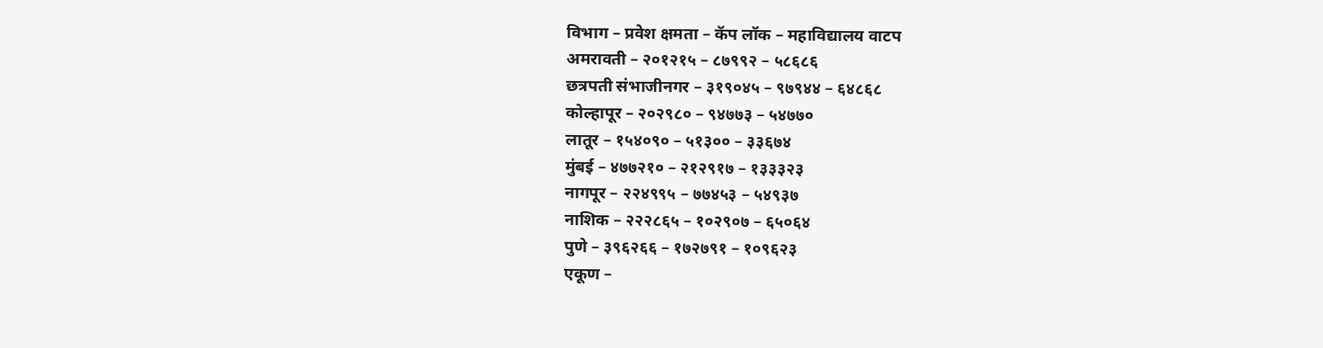विभाग – प्रवेश क्षमता – कॅप लॉक – महाविद्यालय वाटप
अमरावती – २०१२१५ – ८७९९२ – ५८६८६
छत्रपती संभाजीनगर – ३१९०४५ – ९७९४४ – ६४८६८
कोल्हापूर – २०२९८० – ९४७७३ – ५४७७०
लातूर – १५४०९० – ५१३०० – ३३६७४
मुंबई – ४७७२१० – २१२९१७ – १३३३२३
नागपूर – २२४९९५ – ७७४५३ – ५४९३७
नाशिक – २२२८६५ – १०२९०७ – ६५०६४
पुणे – ३९६२६६ – १७२७९१ – १०९६२३
एकूण –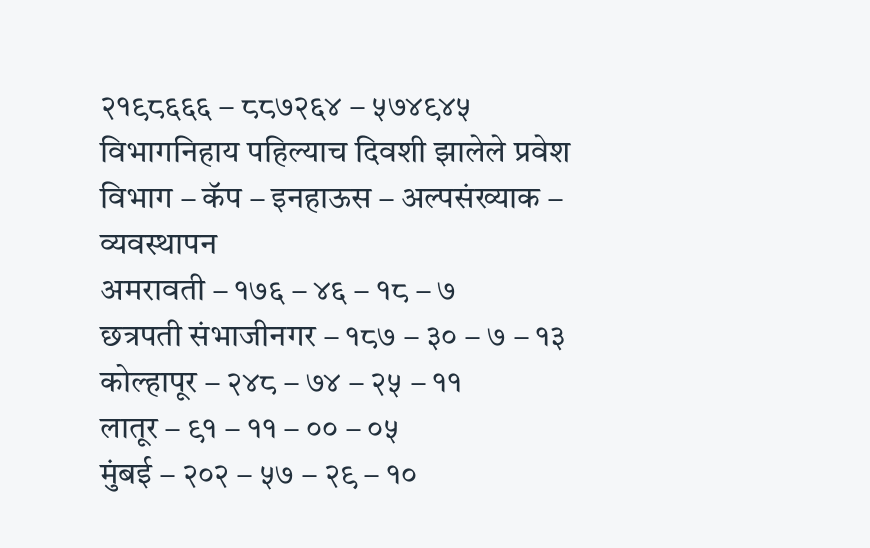२१९८६६६ – ८८७२६४ – ५७४९४५
विभागनिहाय पहिल्याच दिवशी झालेले प्रवेश
विभाग – कॅप – इनहाऊस – अल्पसंख्याक – व्यवस्थापन
अमरावती – १७६ – ४६ – १८ – ७
छत्रपती संभाजीनगर – १८७ – ३० – ७ – १३
कोल्हापूर – २४८ – ७४ – २५ – ११
लातूर – ९१ – ११ – ०० – ०५
मुंबई – २०२ – ५७ – २९ – १०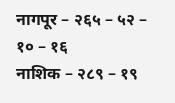नागपूर – २६५ – ५२ – १० – १६
नाशिक – २८९ – १९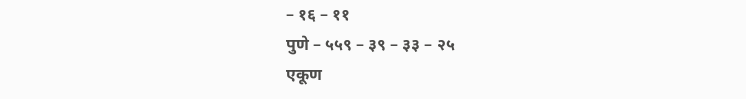– १६ – ११
पुणे – ५५९ – ३९ – ३३ – २५
एकूण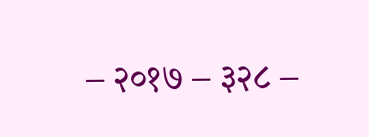– २०१७ – ३२८ –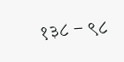१३८ – ९८